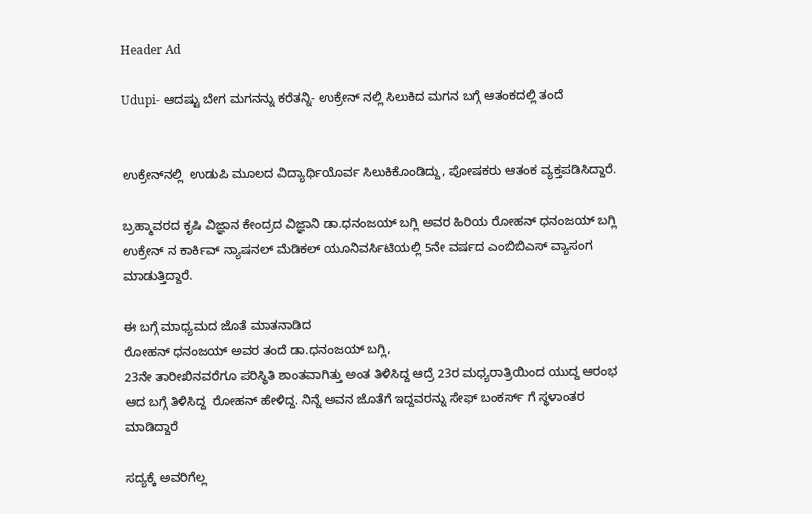Header Ad

Udupi- ಆದಷ್ಟು ಬೇಗ ಮಗನನ್ನು ಕರೆತನ್ನಿ- ಉಕ್ರೇನ್ ನಲ್ಲಿ ಸಿಲುಕಿದ ಮಗನ ಬಗ್ಗೆ ಆತಂಕದಲ್ಲಿ ತಂದೆ


ಉಕ್ರೇನ್‌ನಲ್ಲಿ  ಉಡುಪಿ ಮೂಲದ ವಿದ್ಯಾರ್ಥಿಯೊರ್ವ ಸಿಲುಕಿಕೊಂಡಿದ್ದು, ಪೋಷಕರು ಆತಂಕ ವ್ಯಕ್ತಪಡಿಸಿದ್ದಾರೆ.

ಬ್ರಹ್ಮಾವರದ ಕೃಷಿ ವಿಜ್ಞಾನ ಕೇಂದ್ರದ ವಿಜ್ಞಾನಿ ಡಾ.ಧನಂಜಯ್ ಬಗ್ಲಿ ಅವರ ಹಿರಿಯ ರೋಹನ್ ಧನಂಜಯ್ ಬಗ್ಲಿ  ಉಕ್ರೇನ್‌ ನ ಕಾರ್ಕಿವ್ ನ್ಯಾಷನಲ್ ಮೆಡಿಕಲ್ ಯೂನಿವರ್ಸಿಟಿಯಲ್ಲಿ 5ನೇ ವರ್ಷದ ಎಂಬಿಬಿಎಸ್ ವ್ಯಾಸಂಗ ಮಾಡುತ್ತಿದ್ದಾರೆ.

ಈ ಬಗ್ಗೆ ಮಾಧ್ಯಮದ ಜೊತೆ ಮಾತನಾಡಿದ
ರೋಹನ್ ಧನಂಜಯ್ ಅವರ ತಂದೆ ಡಾ.ಧನಂಜಯ್ ಬಗ್ಲಿ,
23ನೇ ತಾರೀಖಿನವರೆಗೂ ಪರಿಸ್ಥಿತಿ ಶಾಂತವಾಗಿತ್ತು ಅಂತ ತಿಳಿಸಿದ್ದ ಆದ್ರೆ 23ರ ಮಧ್ಯರಾತ್ರಿಯಿಂದ ಯುದ್ದ ಆರಂಭ ಆದ ಬಗ್ಗೆ ತಿಳಿಸಿದ್ದ  ರೋಹನ್ ಹೇಳಿದ್ದ. ನಿನ್ನೆ ಅವನ ಜೊತೆಗೆ ಇದ್ದವರನ್ನು ಸೇಫ್ ಬಂಕರ್ಸ್ ಗೆ ಸ್ಥಳಾಂತರ ಮಾಡಿದ್ದಾರೆ

ಸದ್ಯಕ್ಕೆ ಅವರಿಗೆಲ್ಲ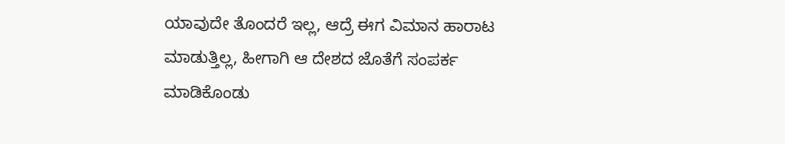ಯಾವುದೇ ತೊಂದರೆ ಇಲ್ಲ, ಆದ್ರೆ ಈಗ ವಿಮಾನ ಹಾರಾಟ ಮಾಡುತ್ತಿಲ್ಲ, ಹೀಗಾಗಿ ಆ ದೇಶದ ಜೊತೆಗೆ ಸಂಪರ್ಕ ಮಾಡಿಕೊಂಡು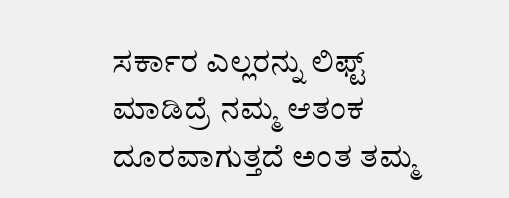ಸರ್ಕಾರ ಎಲ್ಲರನ್ನು ಲಿಫ್ಟ್ ಮಾಡಿದ್ರೆ ನಮ್ಮ ಆತಂಕ ದೂರವಾಗುತ್ತದೆ ಅಂತ ತಮ್ಮ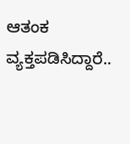ಆತಂಕ ವ್ಯಕ್ತಪಡಿಸಿದ್ದಾರೆ..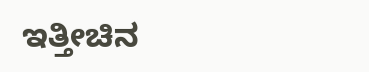ಇತ್ತೀಚಿನ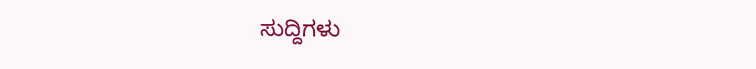ಸುದ್ದಿಗಳು